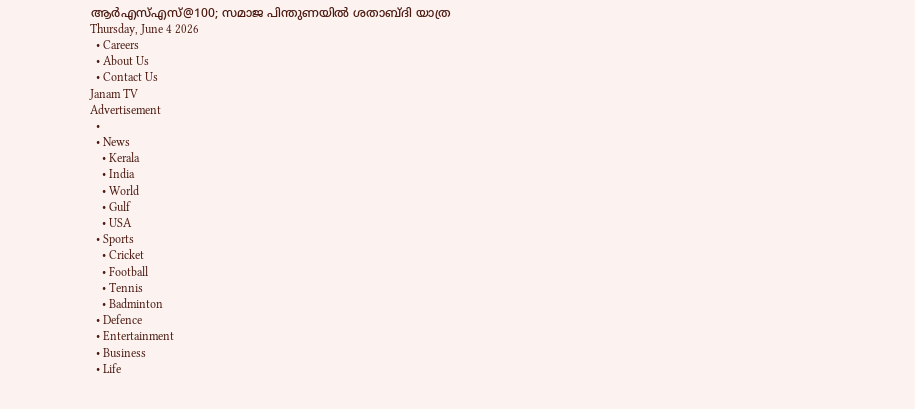ആർഎസ്എസ്@100; സമാജ പിന്തുണയിൽ ശതാബ്ദി യാത്ര
Thursday, June 4 2026
  • Careers
  • About Us
  • Contact Us
Janam TV
Advertisement
  •
  • News
    • Kerala
    • India
    • World
    • Gulf
    • USA
  • Sports
    • Cricket
    • Football
    • Tennis
    • Badminton
  • Defence
  • Entertainment
  • Business
  • Life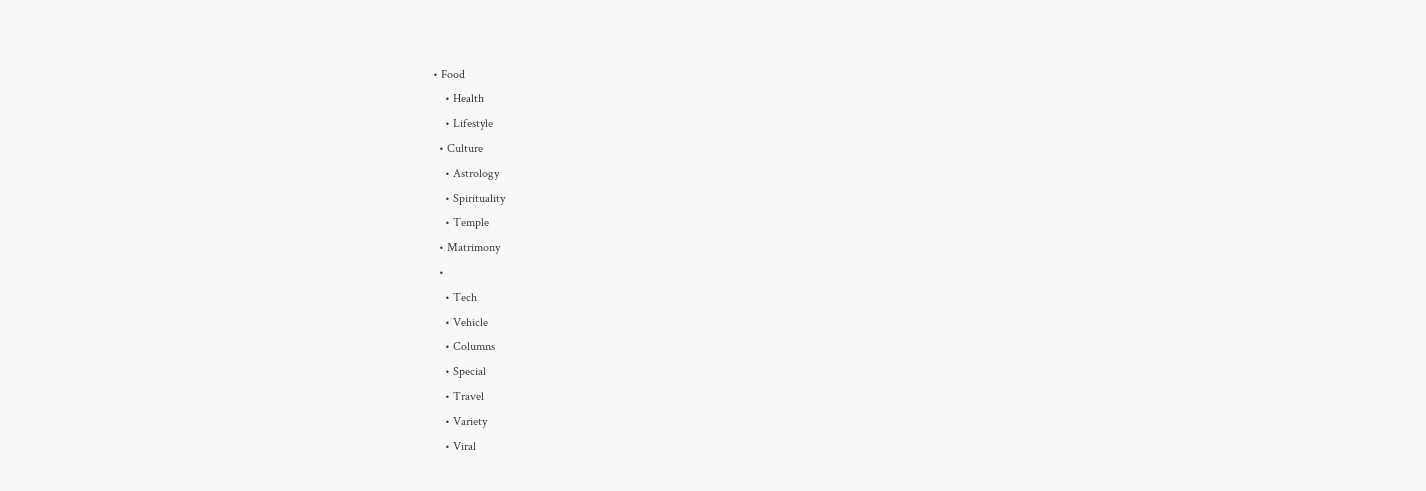• Food
    • Health
    • Lifestyle
  • Culture
    • Astrology
    • Spirituality
    • Temple
  • Matrimony
  •
    • Tech
    • Vehicle
    • Columns
    • Special
    • Travel
    • Variety
    • Viral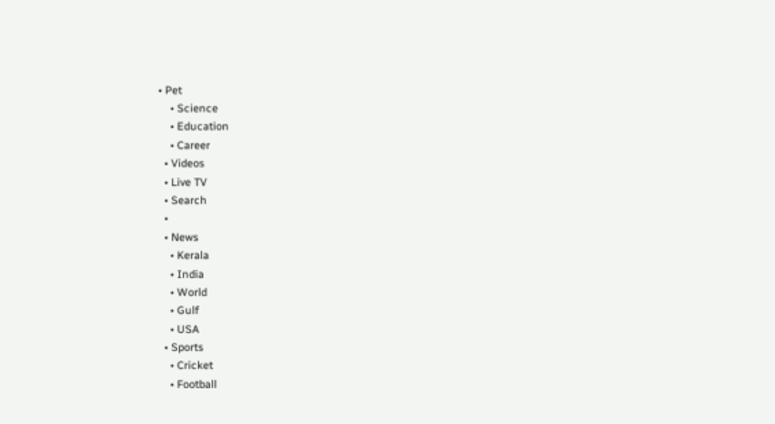• Pet
    • Science
    • Education
    • Career
  • Videos
  • Live TV
  • Search
  •
  • News
    • Kerala
    • India
    • World
    • Gulf
    • USA
  • Sports
    • Cricket
    • Football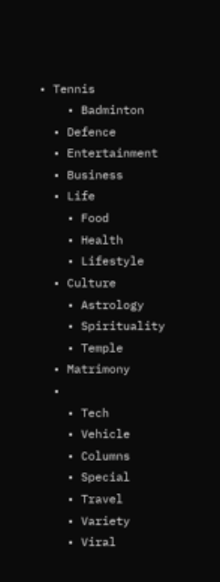• Tennis
    • Badminton
  • Defence
  • Entertainment
  • Business
  • Life
    • Food
    • Health
    • Lifestyle
  • Culture
    • Astrology
    • Spirituality
    • Temple
  • Matrimony
  •
    • Tech
    • Vehicle
    • Columns
    • Special
    • Travel
    • Variety
    • Viral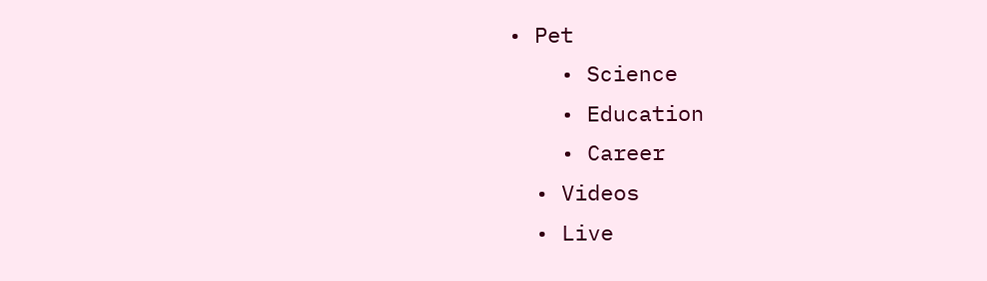• Pet
    • Science
    • Education
    • Career
  • Videos
  • Live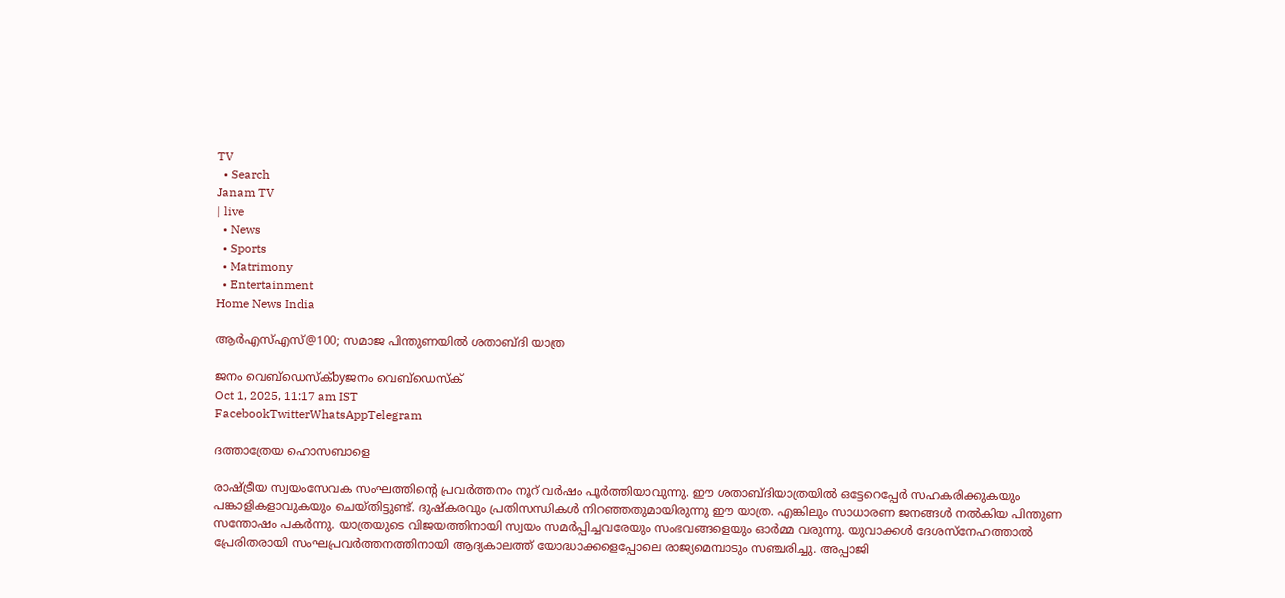TV
  • Search
Janam TV
| live
  • News
  • Sports
  • Matrimony
  • Entertainment
Home News India

ആർഎസ്എസ്@100; സമാജ പിന്തുണയിൽ ശതാബ്ദി യാത്ര

ജനം വെബ്‌ഡെസ്ക്byജനം വെബ്‌ഡെസ്ക്
Oct 1, 2025, 11:17 am IST
FacebookTwitterWhatsAppTelegram

ദത്താത്രേയ ഹൊസബാളെ

രാഷ്‌ട്രീയ സ്വയംസേവക സംഘത്തിന്റെ പ്രവർത്തനം നൂറ് വർഷം പൂർത്തിയാവുന്നു. ഈ ശതാബ്ദിയാത്രയിൽ ഒട്ടേറെപ്പേർ സഹകരിക്കുകയും പങ്കാളികളാവുകയും ചെയ്തിട്ടുണ്ട്. ദുഷ്‌കരവും പ്രതിസന്ധികൾ നിറഞ്ഞതുമായിരുന്നു ഈ യാത്ര. എങ്കിലും സാധാരണ ജനങ്ങൾ നൽകിയ പിന്തുണ സന്തോഷം പകർന്നു. യാത്രയുടെ വിജയത്തിനായി സ്വയം സമർപ്പിച്ചവരേയും സംഭവങ്ങളെയും ഓർമ്മ വരുന്നു. യുവാക്കൾ ദേശസ്നേഹത്താൽ പ്രേരിതരായി സംഘപ്രവർത്തനത്തിനായി ആദ്യകാലത്ത് യോദ്ധാക്കളെപ്പോലെ രാജ്യമെമ്പാടും സഞ്ചരിച്ചു. അപ്പാജി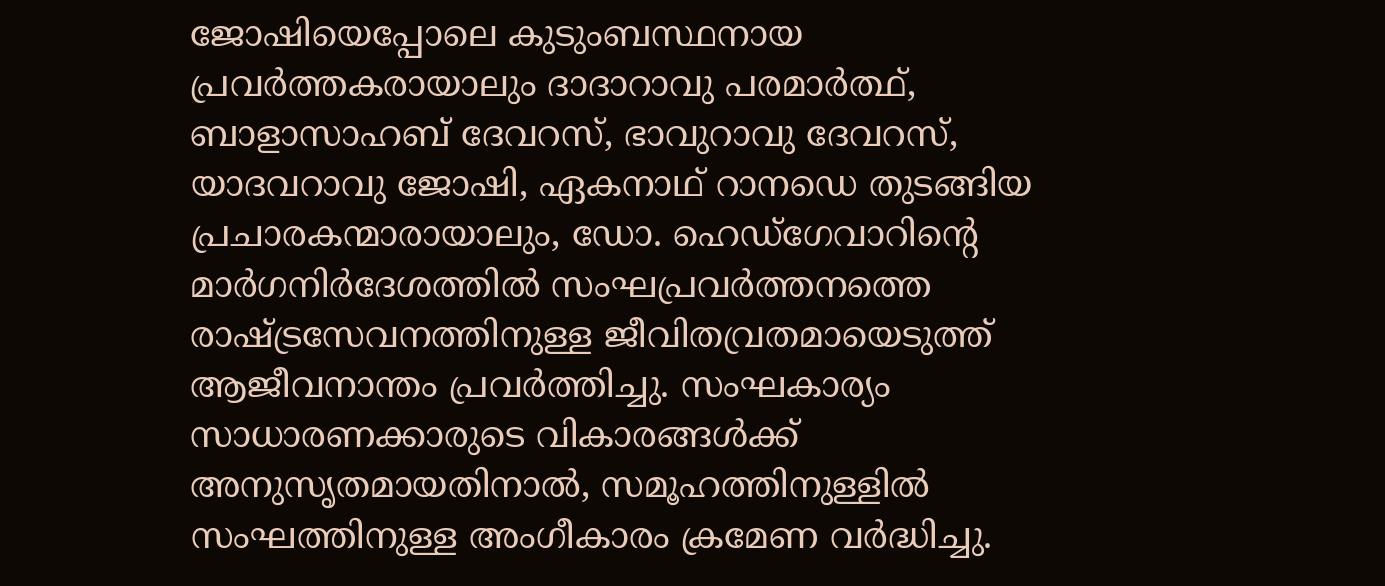ജോഷിയെപ്പോലെ കുടുംബസ്ഥനായ പ്രവർത്തകരായാലും ദാദാറാവു പരമാർത്ഥ്, ബാളാസാഹബ് ദേവറസ്, ഭാവുറാവു ദേവറസ്, യാദവറാവു ജോഷി, ഏകനാഥ് റാനഡെ തുടങ്ങിയ പ്രചാരകന്മാരായാലും, ഡോ. ഹെഡ്ഗേവാറിന്റെ മാർഗനിർദേശത്തിൽ സംഘപ്രവർത്തനത്തെ രാഷ്‌ട്രസേവനത്തിനുള്ള ജീവിതവ്രതമായെടുത്ത് ആജീവനാന്തം പ്രവർത്തിച്ചു. സംഘകാര്യം സാധാരണക്കാരുടെ വികാരങ്ങൾക്ക് അനുസൃതമായതിനാൽ, സമൂഹത്തിനുള്ളിൽ സംഘത്തിനുള്ള അംഗീകാരം ക്രമേണ വർദ്ധിച്ചു.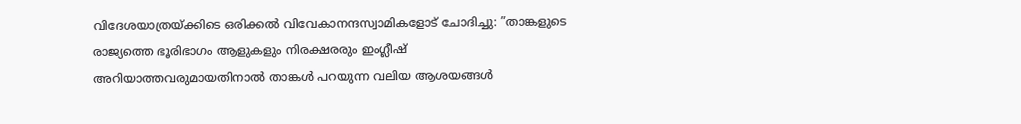വിദേശയാത്രയ്‌ക്കിടെ ഒരിക്കൽ വിവേകാനന്ദസ്വാമികളോട് ചോദിച്ചു: ”താങ്കളുടെ രാജ്യത്തെ ഭൂരിഭാഗം ആളുകളും നിരക്ഷരരും ഇംഗ്ലീഷ് അറിയാത്തവരുമായതിനാൽ താങ്കൾ പറയുന്ന വലിയ ആശയങ്ങൾ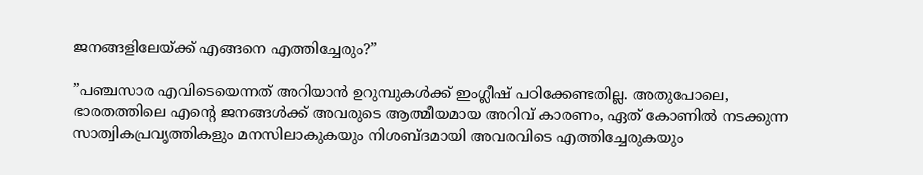ജനങ്ങളിലേയ്‌ക്ക് എങ്ങനെ എത്തിച്ചേരും?”

”പഞ്ചസാര എവിടെയെന്നത് അറിയാൻ ഉറുമ്പുകൾക്ക് ഇംഗ്ലീഷ് പഠിക്കേണ്ടതില്ല. അതുപോലെ, ഭാരതത്തിലെ എന്റെ ജനങ്ങൾക്ക് അവരുടെ ആത്മീയമായ അറിവ് കാരണം, ഏത് കോണിൽ നടക്കുന്ന സാത്വികപ്രവൃത്തികളും മനസിലാകുകയും നിശബ്ദമായി അവരവിടെ എത്തിച്ചേരുകയും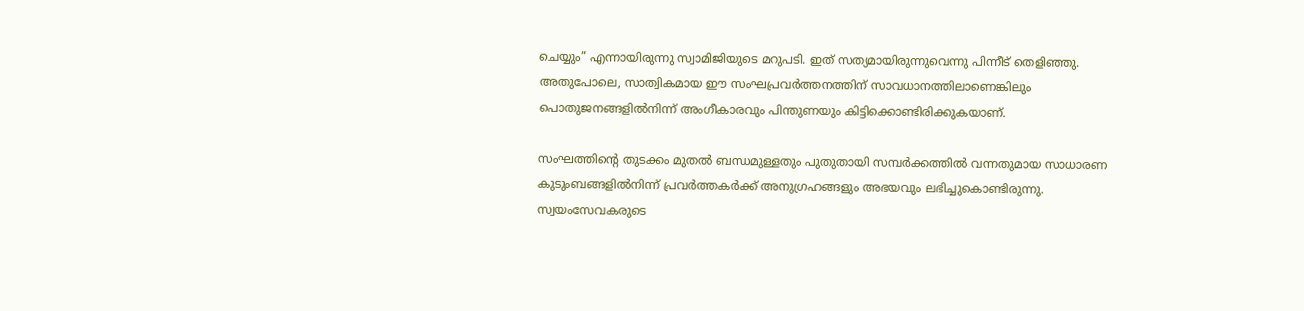ചെയ്യും” എന്നായിരുന്നു സ്വാമിജിയുടെ മറുപടി. ഇത് സത്യമായിരുന്നുവെന്നു പിന്നീട് തെളിഞ്ഞു. അതുപോലെ, സാത്വികമായ ഈ സംഘപ്രവർത്തനത്തിന് സാവധാനത്തിലാണെങ്കിലും പൊതുജനങ്ങളിൽനിന്ന് അംഗീകാരവും പിന്തുണയും കിട്ടിക്കൊണ്ടിരിക്കുകയാണ്.

സംഘത്തിന്റെ തുടക്കം മുതൽ ബന്ധമുള്ളതും പുതുതായി സമ്പർക്കത്തിൽ വന്നതുമായ സാധാരണ കുടുംബങ്ങളിൽനിന്ന് പ്രവർത്തകർക്ക് അനുഗ്രഹങ്ങളും അഭയവും ലഭിച്ചുകൊണ്ടിരുന്നു. സ്വയംസേവകരുടെ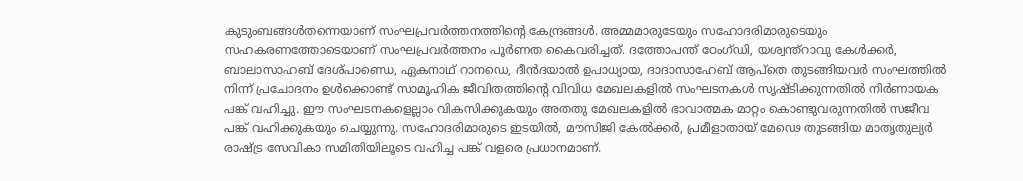കുടുംബങ്ങൾതന്നെയാണ് സംഘപ്രവർത്തനത്തിന്റെ കേന്ദ്രങ്ങൾ. അമ്മമാരുടേയും സഹോദരിമാരുടെയും സഹകരണത്തോടെയാണ് സംഘപ്രവർത്തനം പൂർണത കൈവരിച്ചത്. ദത്തോപന്ത് ഠേംഗ്ഡി, യശ്വന്ത്‌റാവു കേൾക്കർ, ബാലാസാഹബ് ദേശ്പാണ്ഡെ, ഏകനാഥ് റാനഡെ, ദീൻദയാൽ ഉപാധ്യായ, ദാദാസാഹേബ് ആപ്‌തെ തുടങ്ങിയവർ സംഘത്തിൽ നിന്ന് പ്രചോദനം ഉൾക്കൊണ്ട് സാമൂഹിക ജീവിതത്തിന്റെ വിവിധ മേഖലകളിൽ സംഘടനകൾ സൃഷ്ടിക്കുന്നതിൽ നിർണായക പങ്ക് വഹിച്ചു. ഈ സംഘടനകളെല്ലാം വികസിക്കുകയും അതതു മേഖലകളിൽ ഭാവാത്മക മാറ്റം കൊണ്ടുവരുന്നതിൽ സജീവ പങ്ക് വഹിക്കുകയും ചെയ്യുന്നു. സഹോദരിമാരുടെ ഇടയിൽ, മൗസിജി കേൽക്കർ, പ്രമീളാതായ് മേഢെ തുടങ്ങിയ മാതൃതുല്യർ രാഷ്‌ട്ര സേവികാ സമിതിയിലൂടെ വഹിച്ച പങ്ക് വളരെ പ്രധാനമാണ്.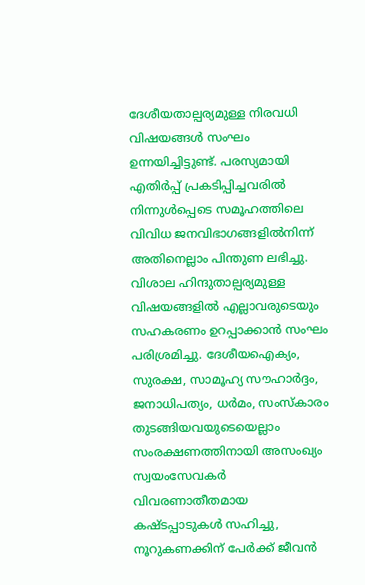ദേശീയതാല്പര്യമുള്ള നിരവധി വിഷയങ്ങൾ സംഘം ഉന്നയിച്ചിട്ടുണ്ട്. പരസ്യമായി എതിർപ്പ് പ്രകടിപ്പിച്ചവരിൽ നിന്നുൾപ്പെടെ സമൂഹത്തിലെ വിവിധ ജനവിഭാഗങ്ങളിൽനിന്ന് അതിനെല്ലാം പിന്തുണ ലഭിച്ചു. വിശാല ഹിന്ദുതാല്പര്യമുള്ള വിഷയങ്ങളിൽ എല്ലാവരുടെയും സഹകരണം ഉറപ്പാക്കാൻ സംഘം പരിശ്രമിച്ചു. ദേശീയഐക്യം, സുരക്ഷ, സാമൂഹ്യ സൗഹാർദ്ദം, ജനാധിപത്യം, ധർമം, സംസ്‌കാരം തുടങ്ങിയവയുടെയെല്ലാം സംരക്ഷണത്തിനായി അസംഖ്യം സ്വയംസേവകർ വിവരണാതീതമായ കഷ്ടപ്പാടുകൾ സഹിച്ചു, നൂറുകണക്കിന് പേർക്ക് ജീവൻ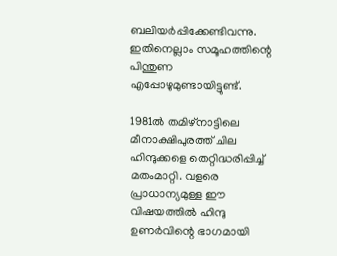ബലിയർപ്പിക്കേണ്ടിവന്നു. ഇതിനെല്ലാം സമൂഹത്തിന്റെ പിന്തുണ എപ്പോഴുമുണ്ടായിട്ടുണ്ട്.

1981ൽ തമിഴ്നാട്ടിലെ മീനാക്ഷിപുരത്ത് ചില ഹിന്ദുക്കളെ തെറ്റിദ്ധരിപ്പിച്ച് മതംമാറ്റി. വളരെ പ്രാധാന്യമുള്ള ഈ വിഷയത്തിൽ ഹിന്ദു ഉണർവിന്റെ ഭാഗമായി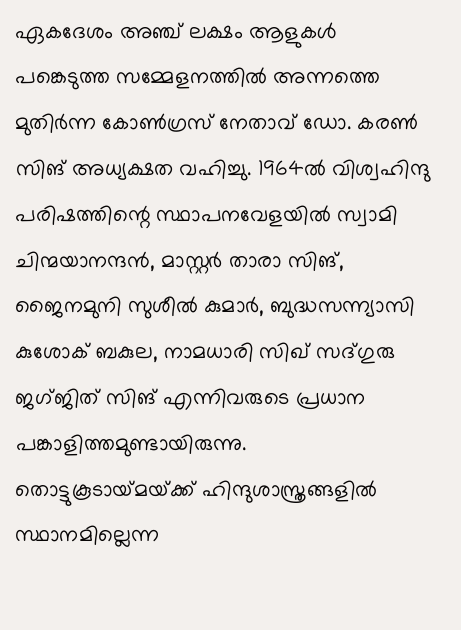ഏകദേശം അഞ്ച് ലക്ഷം ആളുകൾ പങ്കെടുത്ത സമ്മേളനത്തിൽ അന്നത്തെ മുതിർന്ന കോൺഗ്രസ് നേതാവ് ഡോ. കരൺ സിങ് അധ്യക്ഷത വഹിച്ചു. 1964ൽ വിശ്വഹിന്ദു പരിഷത്തിന്റെ സ്ഥാപനവേളയിൽ സ്വാമി ചിന്മയാനന്ദൻ, മാസ്റ്റർ താരാ സിങ്, ജൈനമുനി സുശീൽ കുമാർ, ബുദ്ധസന്ന്യാസി കുശോക് ബകുല, നാമധാരി സിഖ് സദ്ഗുരു ജഗ്ജിത് സിങ് എന്നിവരുടെ പ്രധാന പങ്കാളിത്തമുണ്ടായിരുന്നു. തൊട്ടുകൂടായ്‌മയ്‌ക്ക് ഹിന്ദുശാസ്ത്രങ്ങളിൽ സ്ഥാനമില്ലെന്ന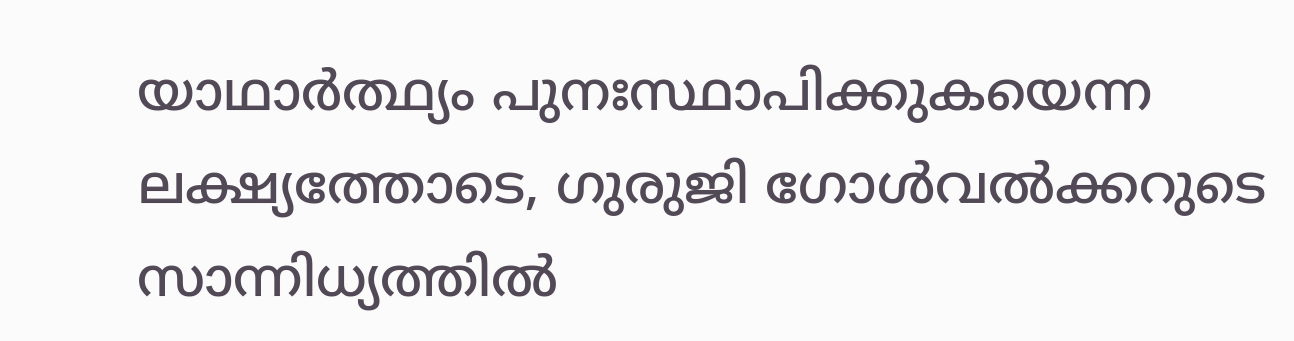യാഥാർത്ഥ്യം പുനഃസ്ഥാപിക്കുകയെന്ന ലക്ഷ്യത്തോടെ, ഗുരുജി ഗോൾവൽക്കറുടെ സാന്നിധ്യത്തിൽ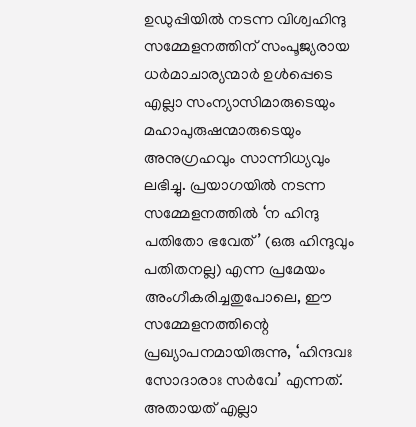ഉഡുപ്പിയിൽ നടന്ന വിശ്വഹിന്ദു സമ്മേളനത്തിന് സംപൂജ്യരായ ധർമാചാര്യന്മാർ ഉൾപ്പെടെ എല്ലാ സംന്യാസിമാരുടെയും മഹാപുരുഷന്മാരുടെയും അനുഗ്രഹവും സാന്നിധ്യവും ലഭിച്ചു. പ്രയാഗയിൽ നടന്ന സമ്മേളനത്തിൽ ‘ന ഹിന്ദു പതിതോ ഭവേത്’ (ഒരു ഹിന്ദുവും പതിതനല്ല) എന്ന പ്രമേയം അംഗീകരിച്ചതുപോലെ, ഈ സമ്മേളനത്തിന്റെ പ്രഖ്യാപനമായിരുന്നു, ‘ഹിന്ദവഃ സോദാരാഃ സർവേ’ എന്നത്. അതായത് എല്ലാ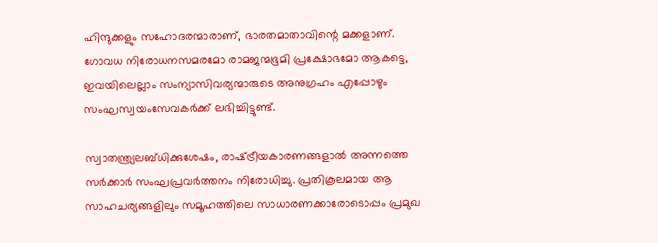ഹിന്ദുക്കളും സഹോദരന്മാരാണ്, ഭാരതമാതാവിന്റെ മക്കളാണ്. ഗോവധ നിരോധനസമരമോ രാമജന്മഭൂമി പ്രക്ഷോഭമോ ആകട്ടെ, ഇവയിലെല്ലാം സംന്യാസിവര്യന്മാരുടെ അനുഗ്രഹം എപ്പോഴും സംഘസ്വയംസേവകർക്ക് ലഭിച്ചിട്ടുണ്ട്.

സ്വാതന്ത്ര്യലബ്ധിക്കുശേഷം, രാഷ്‌ട്രീയകാരണങ്ങളാൽ അന്നത്തെ സർക്കാർ സംഘപ്രവർത്തനം നിരോധിച്ചു. പ്രതികൂലമായ ആ സാഹചര്യങ്ങളിലും സമൂഹത്തിലെ സാധാരണക്കാരോടൊപ്പം പ്രമുഖ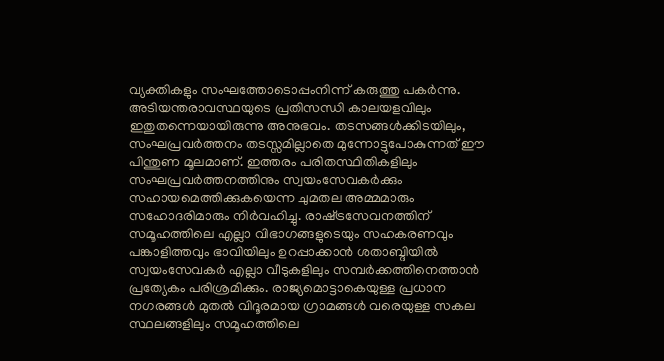വ്യക്തികളും സംഘത്തോടൊപ്പംനിന്ന് കരുത്തു പകർന്നു. അടിയന്തരാവസ്ഥയുടെ പ്രതിസന്ധി കാലയളവിലും ഇതുതന്നെയായിരുന്നു അനുഭവം. തടസങ്ങൾക്കിടയിലും, സംഘപ്രവർത്തനം തടസ്സമില്ലാതെ മുന്നോട്ടുപോകുന്നത് ഈ പിന്തുണ മൂലമാണ്. ഇത്തരം പരിതസ്ഥിതികളിലും സംഘപ്രവർത്തനത്തിനും സ്വയംസേവകർക്കും സഹായമെത്തിക്കുകയെന്ന ചുമതല അമ്മമാരും സഹോദരിമാരും നിർവഹിച്ചു. രാഷ്‌ട്രസേവനത്തിന് സമൂഹത്തിലെ എല്ലാ വിഭാഗങ്ങളുടെയും സഹകരണവും പങ്കാളിത്തവും ഭാവിയിലും ഉറപ്പാക്കാൻ ശതാബ്ദിയിൽ സ്വയംസേവകർ എല്ലാ വീടുകളിലും സമ്പർക്കത്തിനെത്താൻ പ്രത്യേകം പരിശ്രമിക്കും. രാജ്യമൊട്ടാകെയുള്ള പ്രധാന നഗരങ്ങൾ മുതൽ വിദൂരമായ ഗ്രാമങ്ങൾ വരെയുള്ള സകല സ്ഥലങ്ങളിലും സമൂഹത്തിലെ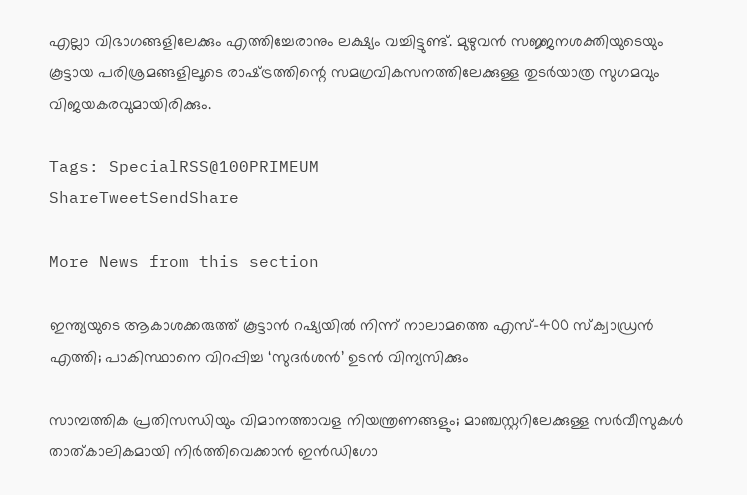എല്ലാ വിഭാഗങ്ങളിലേക്കും എത്തിച്ചേരാനും ലക്ഷ്യം വച്ചിട്ടുണ്ട്. മുഴുവൻ സജ്ജനശക്തിയുടെയും കൂട്ടായ പരിശ്രമങ്ങളിലൂടെ രാഷ്‌ട്രത്തിന്റെ സമഗ്രവികസനത്തിലേക്കുള്ള തുടർയാത്ര സുഗമവും വിജയകരവുമായിരിക്കും.

Tags: SpecialRSS@100PRIMEUM
ShareTweetSendShare

More News from this section

ഇന്ത്യയുടെ ആകാശക്കരുത്ത് കൂട്ടാന്‍ റഷ്യയില്‍ നിന്ന് നാലാമത്തെ എസ്-400 സ്‌ക്വാഡ്രന്‍ എത്തി; പാകിസ്ഥാനെ വിറപ്പിച്ച ‘സുദര്‍ശന്‍’ ഉടന്‍ വിന്യസിക്കും

സാമ്പത്തിക പ്രതിസന്ധിയും വിമാനത്താവള നിയന്ത്രണങ്ങളും; മാഞ്ചസ്റ്ററിലേക്കുള്ള സര്‍വീസുകള്‍ താത്കാലികമായി നിര്‍ത്തിവെക്കാന്‍ ഇന്‍ഡിഗോ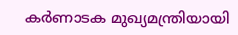കര്‍ണാടക മുഖ്യമന്ത്രിയായി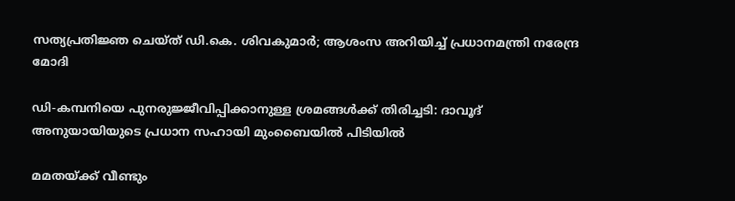സത്യപ്രതിജ്ഞ ചെയ്ത് ഡി.കെ. ശിവകുമാര്‍; ആശംസ അറിയിച്ച് പ്രധാനമന്ത്രി നരേന്ദ്ര മോദി

ഡി-കമ്പനിയെ പുനരുജ്ജീവിപ്പിക്കാനുള്ള ശ്രമങ്ങള്‍ക്ക് തിരിച്ചടി: ദാവൂദ് അനുയായിയുടെ പ്രധാന സഹായി മുംബൈയില്‍ പിടിയില്‍

മമതയ്‌ക്ക് വീണ്ടും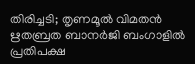തിരിച്ചടി; തൃണമൂല്‍ വിമതന്‍ ഋതബ്രത ബാനര്‍ജി ബംഗാളില്‍ പ്രതിപക്ഷ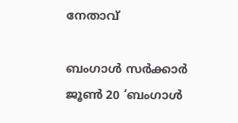നേതാവ്

ബംഗാള്‍ സര്‍ക്കാര്‍ ജൂണ്‍ 20 ‘ബംഗാള്‍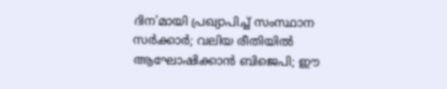ദിന’മായി പ്രഖ്യാപിച്ച് സംസ്ഥാന സര്‍ക്കാര്‍; വലിയ രീതിയില്‍ ആഘോഷിക്കാന്‍ ബിജെപി; ഈ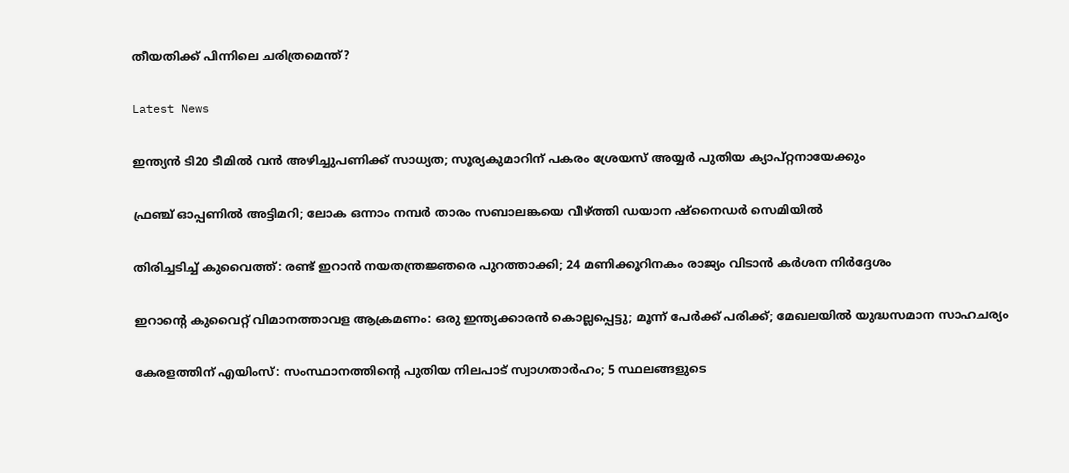തീയതിക്ക് പിന്നിലെ ചരിത്രമെന്ത്?

Latest News

ഇന്ത്യന്‍ ടി20 ടീമില്‍ വന്‍ അഴിച്ചുപണിക്ക് സാധ്യത; സൂര്യകുമാറിന് പകരം ശ്രേയസ് അയ്യര്‍ പുതിയ ക്യാപ്റ്റനായേക്കും

ഫ്രഞ്ച് ഓപ്പണില്‍ അട്ടിമറി; ലോക ഒന്നാം നമ്പര്‍ താരം സബാലങ്കയെ വീഴ്‌ത്തി ഡയാന ഷ്‌നൈഡര്‍ സെമിയില്‍

തിരിച്ചടിച്ച് കുവൈത്ത്: രണ്ട് ഇറാന്‍ നയതന്ത്രജ്ഞരെ പുറത്താക്കി; 24 മണിക്കൂറിനകം രാജ്യം വിടാന്‍ കര്‍ശന നിര്‍ദ്ദേശം

ഇറാന്റെ കുവൈറ്റ് വിമാനത്താവള ആക്രമണം: ഒരു ഇന്ത്യക്കാരന്‍ കൊല്ലപ്പെട്ടു; മൂന്ന് പേര്‍ക്ക് പരിക്ക്; മേഖലയില്‍ യുദ്ധസമാന സാഹചര്യം

കേരളത്തിന് എയിംസ്: സംസ്ഥാനത്തിന്റെ പുതിയ നിലപാട് സ്വാഗതാര്‍ഹം; 5 സ്ഥലങ്ങളുടെ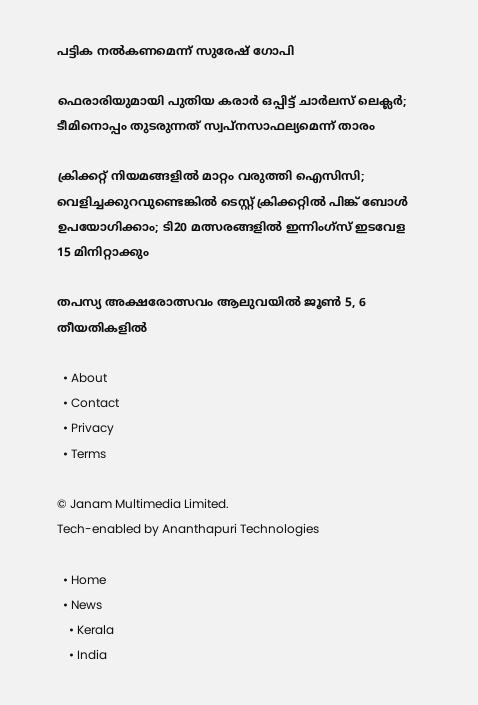പട്ടിക നല്‍കണമെന്ന് സുരേഷ് ഗോപി

ഫെരാരിയുമായി പുതിയ കരാര്‍ ഒപ്പിട്ട് ചാര്‍ലസ് ലെക്ലര്‍; ടീമിനൊപ്പം തുടരുന്നത് സ്വപ്‌നസാഫല്യമെന്ന് താരം

ക്രിക്കറ്റ് നിയമങ്ങളില്‍ മാറ്റം വരുത്തി ഐസിസി; വെളിച്ചക്കുറവുണ്ടെങ്കില്‍ ടെസ്റ്റ് ക്രിക്കറ്റില്‍ പിങ്ക് ബോള്‍ ഉപയോഗിക്കാം; ടി20 മത്സരങ്ങളില്‍ ഇന്നിംഗ്‌സ് ഇടവേള 15 മിനിറ്റാക്കും

തപസ്യ അക്ഷരോത്സവം ആലുവയില്‍ ജൂണ്‍ 5, 6 തീയതികളില്‍

  • About
  • Contact
  • Privacy
  • Terms

© Janam Multimedia Limited.
Tech-enabled by Ananthapuri Technologies

  • Home
  • News
    • Kerala
    • India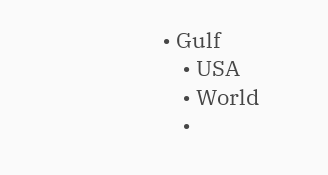• Gulf
    • USA
    • World
    •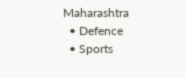Maharashtra
  • Defence
  • Sports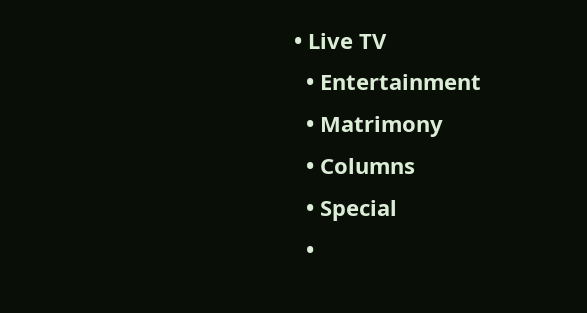• Live TV
  • Entertainment
  • Matrimony
  • Columns
  • Special
  •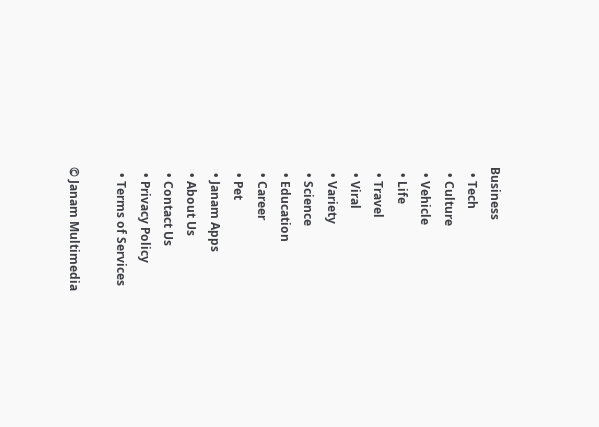Business
  • Tech
  • Culture
  • Vehicle
  • Life
  • Travel
  • Viral
  • Variety
  • Science
  • Education
  • Career
  • Pet
  • Janam Apps
  • About Us
  • Contact Us
  • Privacy Policy
  • Terms of Services

© Janam Multimedia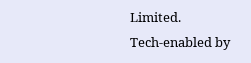Limited.
Tech-enabled by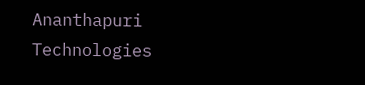Ananthapuri Technologies